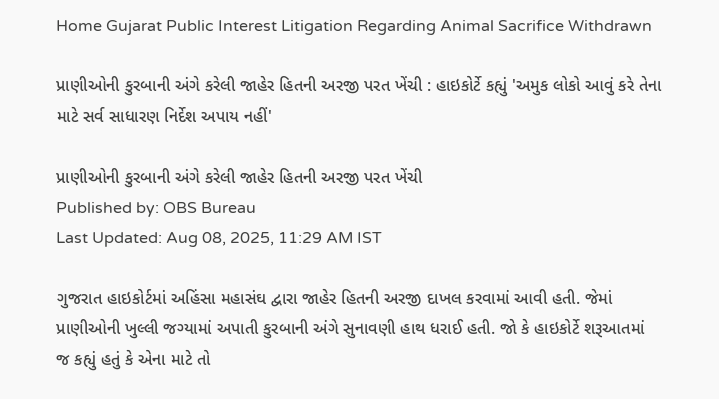Home Gujarat Public Interest Litigation Regarding Animal Sacrifice Withdrawn

પ્રાણીઓની કુરબાની અંગે કરેલી જાહેર હિતની અરજી પરત ખેંચી : હાઇકોર્ટે કહ્યું 'અમુક લોકો આવું કરે તેના માટે સર્વ સાધારણ નિર્દેશ અપાય નહીં'

પ્રાણીઓની કુરબાની અંગે કરેલી જાહેર હિતની અરજી પરત ખેંચી
Published by: OBS Bureau
Last Updated: Aug 08, 2025, 11:29 AM IST

ગુજરાત હાઇકોર્ટમાં અહિંસા મહાસંઘ દ્વારા જાહેર હિતની અરજી દાખલ કરવામાં આવી હતી. જેમાં પ્રાણીઓની ખુલ્લી જગ્યામાં અપાતી કુરબાની અંગે સુનાવણી હાથ ધરાઈ હતી. જો કે હાઇકોર્ટે શરૂઆતમાં જ કહ્યું હતું કે એના માટે તો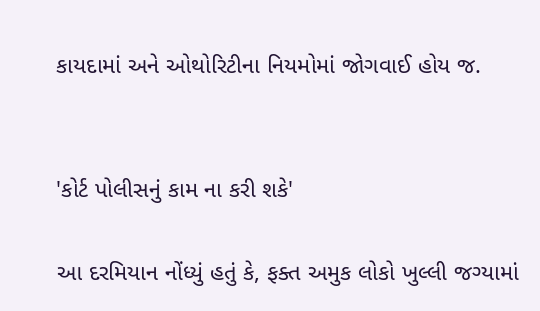કાયદામાં અને ઓથોરિટીના નિયમોમાં જોગવાઈ હોય જ.


'કોર્ટ પોલીસનું કામ ના કરી શકે'

આ દરમિયાન નોંધ્યું હતું કે, ફક્ત અમુક લોકો ખુલ્લી જગ્યામાં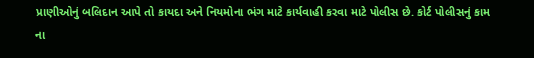પ્રાણીઓનું બલિદાન આપે તો કાયદા અને નિયમોના ભંગ માટે કાર્યવાહી કરવા માટે પોલીસ છે. કોર્ટ પોલીસનું કામ ના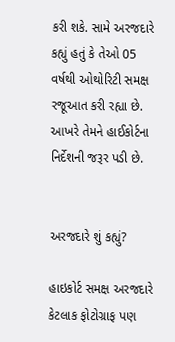કરી શકે. સામે અરજદારે કહ્યું હતું કે તેઓ 05 વર્ષથી ઓથોરિટી સમક્ષ રજૂઆત કરી રહ્યા છે. આખરે તેમને હાઈકોર્ટના નિર્દેશની જરૂર પડી છે.


અરજદારે શું કહ્યું?

હાઇકોર્ટ સમક્ષ અરજદારે કેટલાક ફોટોગ્રાફ પણ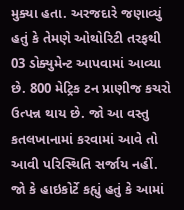મુક્યા હતા. અરજદારે જણાવ્યું હતું કે તેમણે ઓથોરિટી તરફથી 03 ડોક્યુમેન્ટ આપવામાં આવ્યા છે. 800 મેટ્રિક ટન પ્રાણીજ કચરો ઉત્પન્ન થાય છે. જો આ વસ્તુ કતલખાનામાં કરવામાં આવે તો આવી પરિસ્થિતિ સર્જાય નહીં. જો કે હાઇકોર્ટે કહ્યું હતું કે આમાં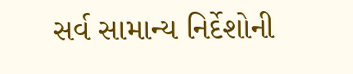સર્વ સામાન્ય નિર્દેશોની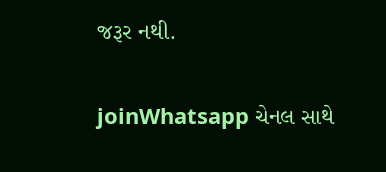જરૂર નથી.

joinWhatsapp ચેનલ સાથે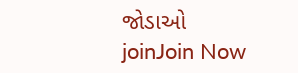જોડાઓ
joinJoin Now